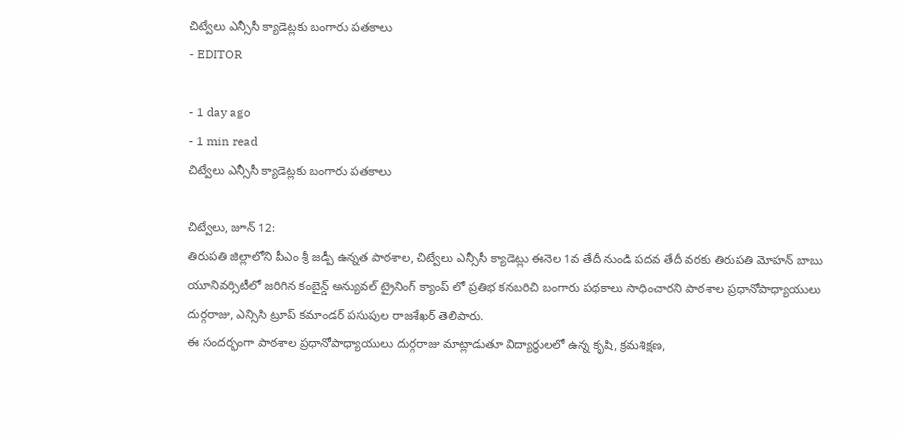చిట్వేలు ఎన్సీసీ క్యాడెట్లకు బంగారు పతకాలు
- EDITOR

- 1 day ago
- 1 min read
చిట్వేలు ఎన్సీసీ క్యాడెట్లకు బంగారు పతకాలు

చిట్వేలు, జూన్ 12:
తిరుపతి జిల్లాలోని పీఎం శ్రీ జడ్పీ ఉన్నత పాఠశాల, చిట్వేలు ఎన్సీసీ క్యాడెట్లు ఈనెల 1వ తేదీ నుండి పదవ తేదీ వరకు తిరుపతి మోహన్ బాబు యూనివర్సిటీలో జరిగిన కంబైన్డ్ అన్యువల్ ట్రైనింగ్ క్యాంప్ లో ప్రతిభ కనబరిచి బంగారు పథకాలు సాధించారని పాఠశాల ప్రధానోపాధ్యాయులు దుర్గరాజు, ఎన్సిసి ట్రూప్ కమాండర్ పసుపుల రాజశేఖర్ తెలిపారు.
ఈ సందర్భంగా పాఠశాల ప్రధానోపాధ్యాయులు దుర్గరాజు మాట్లాడుతూ విద్యార్థులలో ఉన్న కృషి, క్రమశిక్షణ,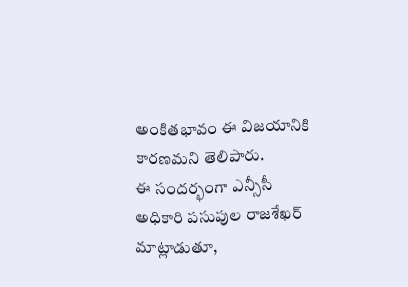అంకితభావం ఈ విజయానికి కారణమని తెలిపారు.
ఈ సందర్భంగా ఎన్సీసీ అధికారి పసుపుల రాజశేఖర్ మాట్లాడుతూ,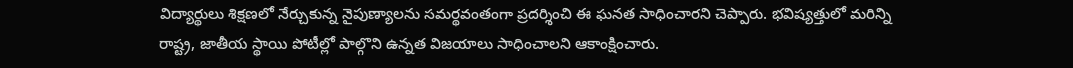విద్యార్థులు శిక్షణలో నేర్చుకున్న నైపుణ్యాలను సమర్థవంతంగా ప్రదర్శించి ఈ ఘనత సాధించారని చెప్పారు. భవిష్యత్తులో మరిన్ని రాష్ట్ర, జాతీయ స్థాయి పోటీల్లో పాల్గొని ఉన్నత విజయాలు సాధించాలని ఆకాంక్షించారు.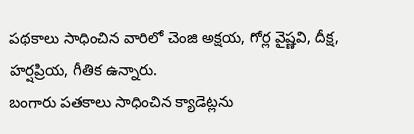పథకాలు సాధించిన వారిలో చెంజి అక్షయ, గోర్ల వైష్ణవి, దీక్ష, హర్షప్రియ, గీతిక ఉన్నారు.
బంగారు పతకాలు సాధించిన క్యాడెట్లను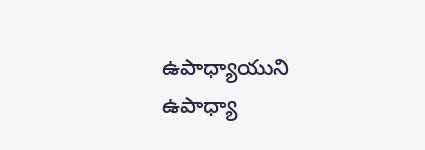ఉపాధ్యాయుని ఉపాధ్యా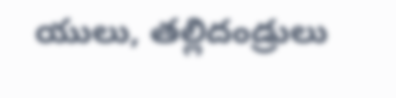యులు, తల్లిదండ్రులు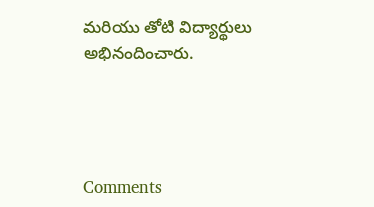మరియు తోటి విద్యార్థులు అభినందించారు.




Comments